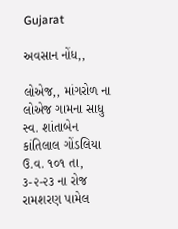Gujarat

અવસાન નોંધ,,

લોએજ,, માંગરોળ ના લોએજ ગામના સાધુ સ્વ. શાંતાબેન કાંતિલાલ ગોંડલિયા ઉ.વ. ૧૦૧ તા, ૩-૨-૨૩ ના રોજ રામશરણ પામેલ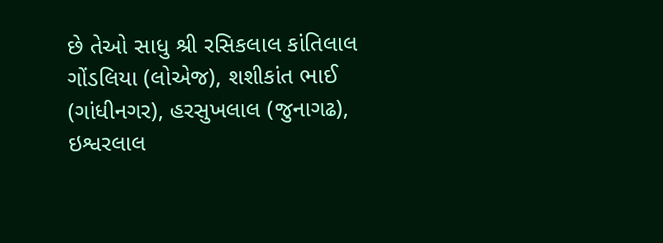છે તેઓ સાધુ શ્રી રસિકલાલ કાંતિલાલ ગોંડલિયા (લોએજ), શશીકાંત ભાઈ (ગાંધીનગર), હરસુખલાલ (જુનાગઢ), ઇશ્વરલાલ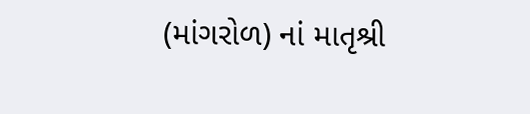(માંગરોળ) નાં માતૃશ્રી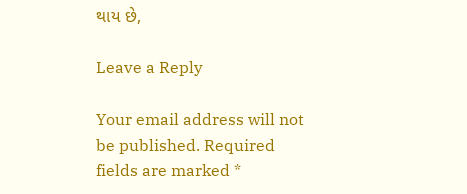થાય છે,

Leave a Reply

Your email address will not be published. Required fields are marked *